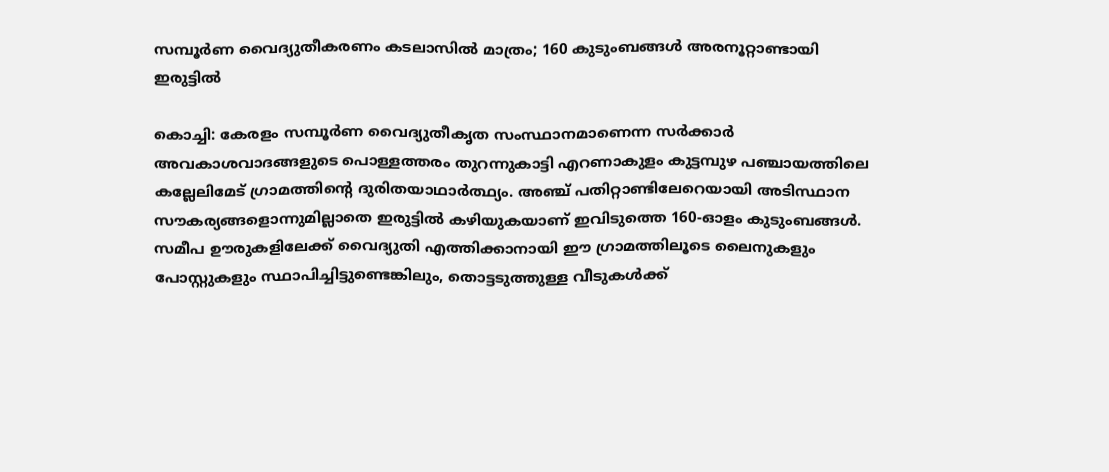സമ്പൂർണ വൈദ്യുതീകരണം കടലാസിൽ മാത്രം; 160 കുടുംബങ്ങൾ അരനൂറ്റാണ്ടായി ഇരുട്ടിൽ

കൊച്ചി: കേരളം സമ്പൂർണ വൈദ്യുതീകൃത സംസ്ഥാനമാണെന്ന സർക്കാർ അവകാശവാദങ്ങളുടെ പൊള്ളത്തരം തുറന്നുകാട്ടി എറണാകുളം കുട്ടമ്പുഴ പഞ്ചായത്തിലെ കല്ലേലിമേട് ഗ്രാമത്തിന്റെ ദുരിതയാഥാർത്ഥ്യം. അഞ്ച് പതിറ്റാണ്ടിലേറെയായി അടിസ്ഥാന സൗകര്യങ്ങളൊന്നുമില്ലാതെ ഇരുട്ടിൽ കഴിയുകയാണ് ഇവിടുത്തെ 160-ഓളം കുടുംബങ്ങൾ. സമീപ ഊരുകളിലേക്ക് വൈദ്യുതി എത്തിക്കാനായി ഈ ഗ്രാമത്തിലൂടെ ലൈനുകളും പോസ്റ്റുകളും സ്ഥാപിച്ചിട്ടുണ്ടെങ്കിലും, തൊട്ടടുത്തുള്ള വീടുകൾക്ക്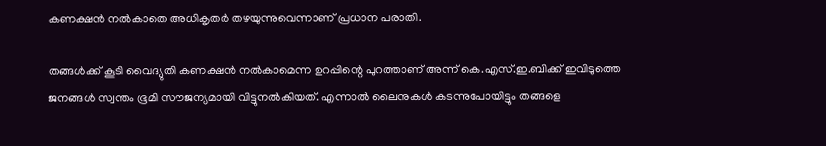കണക്ഷൻ നൽകാതെ അധികൃതർ തഴയുന്നുവെന്നാണ് പ്രധാന പരാതി.

തങ്ങൾക്ക് കൂടി വൈദ്യുതി കണക്ഷൻ നൽകാമെന്ന ഉറപ്പിന്റെ പുറത്താണ് അന്ന് കെ.എസ്.ഇ.ബിക്ക് ഇവിടുത്തെ ജനങ്ങൾ സ്വന്തം ഭൂമി സൗജന്യമായി വിട്ടുനൽകിയത്. എന്നാൽ ലൈനുകൾ കടന്നുപോയിട്ടും തങ്ങളെ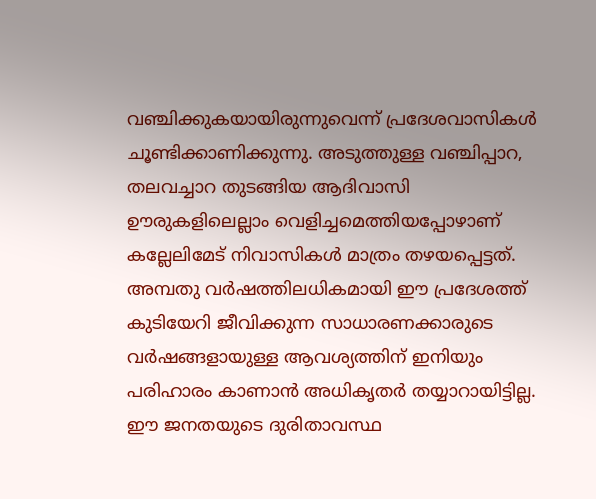വഞ്ചിക്കുകയായിരുന്നുവെന്ന് പ്രദേശവാസികൾ ചൂണ്ടിക്കാണിക്കുന്നു. അടുത്തുള്ള വഞ്ചിപ്പാറ, തലവച്ചാറ തുടങ്ങിയ ആദിവാസി ഊരുകളിലെല്ലാം വെളിച്ചമെത്തിയപ്പോഴാണ് കല്ലേലിമേട് നിവാസികൾ മാത്രം തഴയപ്പെട്ടത്. അമ്പതു വർഷത്തിലധികമായി ഈ പ്രദേശത്ത് കുടിയേറി ജീവിക്കുന്ന സാധാരണക്കാരുടെ വർഷങ്ങളായുള്ള ആവശ്യത്തിന് ഇനിയും പരിഹാരം കാണാൻ അധികൃതർ തയ്യാറായിട്ടില്ല. ഈ ജനതയുടെ ദുരിതാവസ്ഥ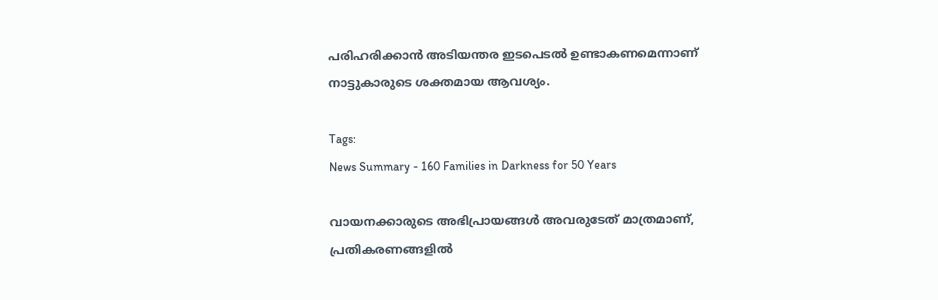പരിഹരിക്കാൻ അടിയന്തര ഇടപെടൽ ഉണ്ടാകണമെന്നാണ് നാട്ടുകാരുടെ ശക്തമായ ആവശ്യം.

Tags:
News Summary - 160 Families in Darkness for 50 Years

വായനക്കാരുടെ അഭിപ്രായങ്ങള്‍ അവരുടേത് മാത്രമാണ്, പ്രതികരണങ്ങളിൽ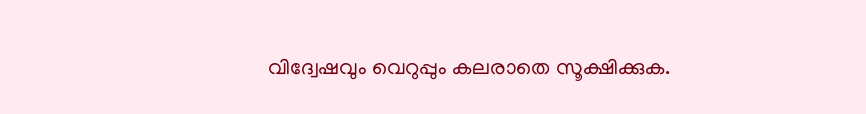വിദ്വേഷവും വെറുപ്പും കലരാതെ സൂക്ഷിക്കുക.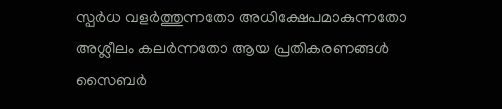സ്പർധ വളർത്തുന്നതോ അധിക്ഷേപമാകുന്നതോ അശ്ലീലം കലർന്നതോ ആയ പ്രതികരണങ്ങൾ സൈബർ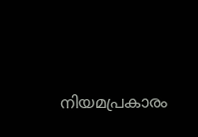നിയമപ്രകാരം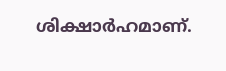ശിക്ഷാർഹമാണ്.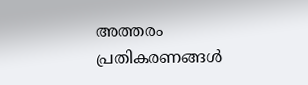അത്തരം പ്രതികരണങ്ങൾ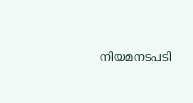നിയമനടപടി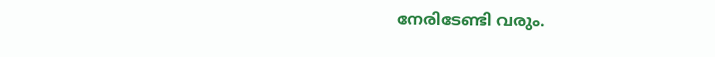നേരിടേണ്ടി വരും.